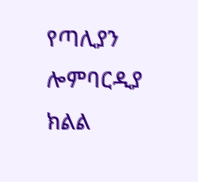የጣሊያን ሎምባርዲያ ክልል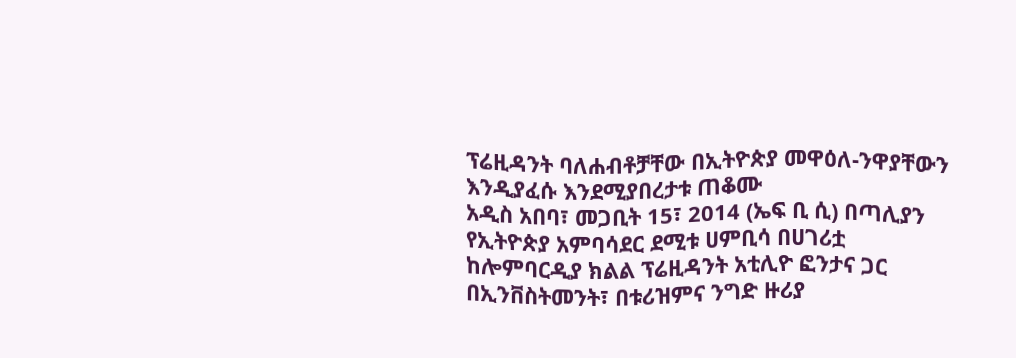ፕሬዚዳንት ባለሐብቶቻቸው በኢትዮጵያ መዋዕለ-ንዋያቸውን እንዲያፈሱ እንደሚያበረታቱ ጠቆሙ
አዲስ አበባ፣ መጋቢት 15፣ 2014 (ኤፍ ቢ ሲ) በጣሊያን የኢትዮጵያ አምባሳደር ደሚቱ ሀምቢሳ በሀገሪቷ ከሎምባርዲያ ክልል ፕሬዚዳንት አቲሊዮ ፎንታና ጋር በኢንቨስትመንት፣ በቱሪዝምና ንግድ ዙሪያ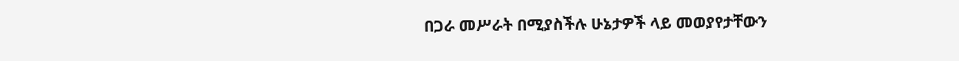በጋራ መሥራት በሚያስችሉ ሁኔታዎች ላይ መወያየታቸውን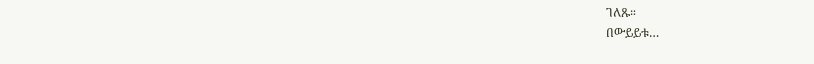ገለጹ።
በውይይቱ…